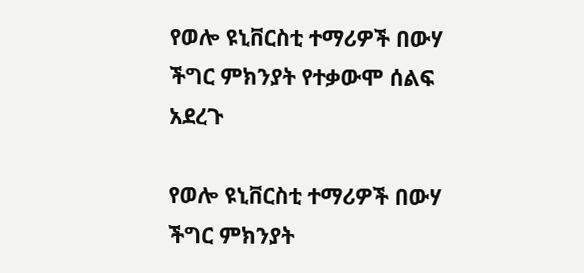የወሎ ዩኒቨርስቲ ተማሪዎች በውሃ ችግር ምክንያት የተቃውሞ ሰልፍ አደረጉ

የወሎ ዩኒቨርስቲ ተማሪዎች በውሃ ችግር ምክንያት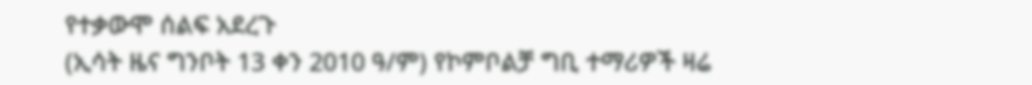የተቃውሞ ሰልፍ አደረጉ
(ኢሳት ዜና ግንቦት 13 ቀን 2010 ዓ/ም) የኮምቦልቻ ግቢ ተማሪዎች ዛሬ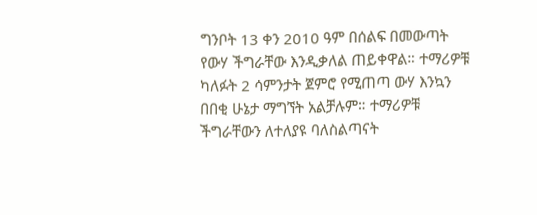ግንቦት 13 ቀን 2010 ዓም በሰልፍ በመውጣት የውሃ ችግራቸው እንዲቃለል ጠይቀዋል። ተማሪዎቹ ካለፉት 2 ሳምንታት ጀምሮ የሚጠጣ ውሃ እንኳን በበቂ ሁኔታ ማግኘት አልቻሉም። ተማሪዎቹ ችግራቸውን ለተለያዩ ባለስልጣናት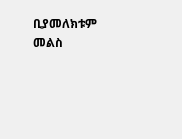ቢያመለክቱም መልስ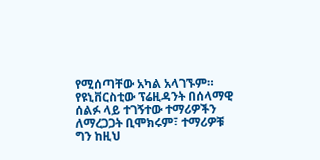የሚሰጣቸው አካል አላገኙም። የዩኒቨርስቲው ፕሬዚዳንት በሰላማዊ ሰልፉ ላይ ተገኝተው ተማሪዎችን ለማረጋጋት ቢሞክሩም፣ ተማሪዎቹ ግን ከዚህ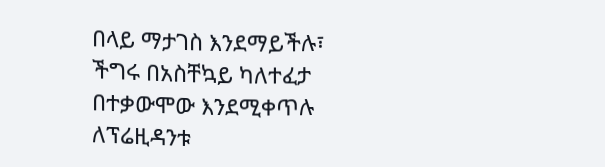በላይ ማታገስ እንደማይችሉ፣ ችግሩ በአስቸኳይ ካለተፈታ በተቃውሞው እንደሚቀጥሉ ለፕሬዚዳንቱ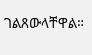ገልጸውላቸዋል።